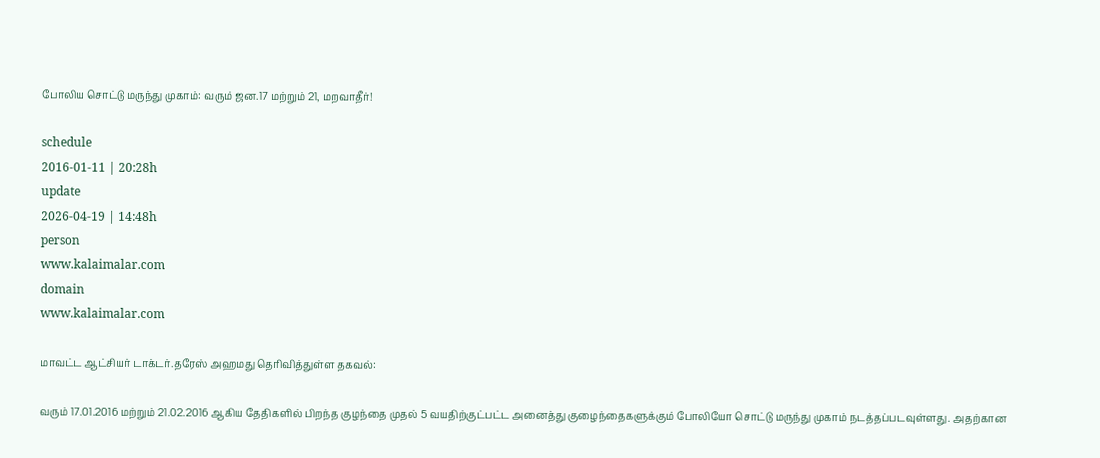போலிய சொட்டு மருந்து முகாம்: வரும் ஜன.17 மற்றும் 21, மறவாதீர்!

schedule
2016-01-11 | 20:28h
update
2026-04-19 | 14:48h
person
www.kalaimalar.com
domain
www.kalaimalar.com

மாவட்ட ஆட்சியர் டாக்டர்.தரேஸ் அஹமது தெரிவித்துள்ள தகவல்:

வரும் 17.01.2016 மற்றும் 21.02.2016 ஆகிய தேதிகளில் பிறந்த குழந்தை முதல் 5 வயதிற்குட்பட்ட அனைத்து குழைந்தைகளுக்கும் போலியோ சொட்டு மருந்து முகாம் நடத்தப்படவுள்ளது. அதற்கான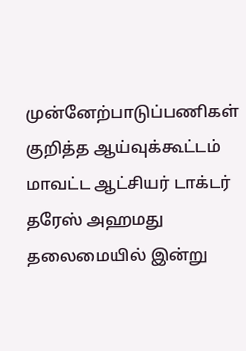முன்னேற்பாடுப்பணிகள் குறித்த ஆய்வுக்கூட்டம் மாவட்ட ஆட்சியர் டாக்டர் தரேஸ் அஹமது தலைமையில் இன்று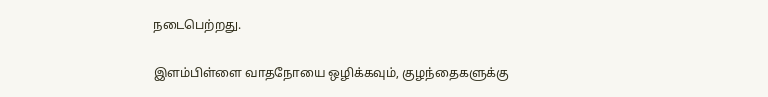நடைபெற்றது.

இளம்பிள்ளை வாதநோயை ஒழிக்கவும், குழந்தைகளுக்கு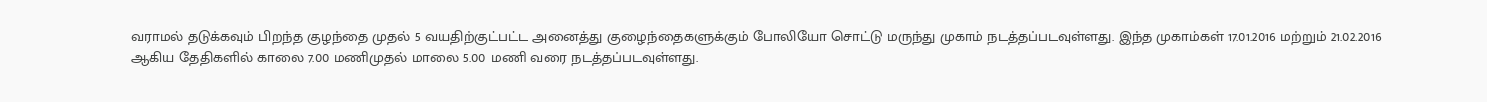வராமல் தடுக்கவும் பிறந்த குழந்தை முதல் 5 வயதிற்குட்பட்ட அனைத்து குழைந்தைகளுக்கும் போலியோ சொட்டு மருந்து முகாம் நடத்தப்படவுள்ளது. இந்த முகாம்கள் 17.01.2016 மற்றும் 21.02.2016 ஆகிய தேதிகளில் காலை 7.00 மணிமுதல் மாலை 5.00 மணி வரை நடத்தப்படவுள்ளது.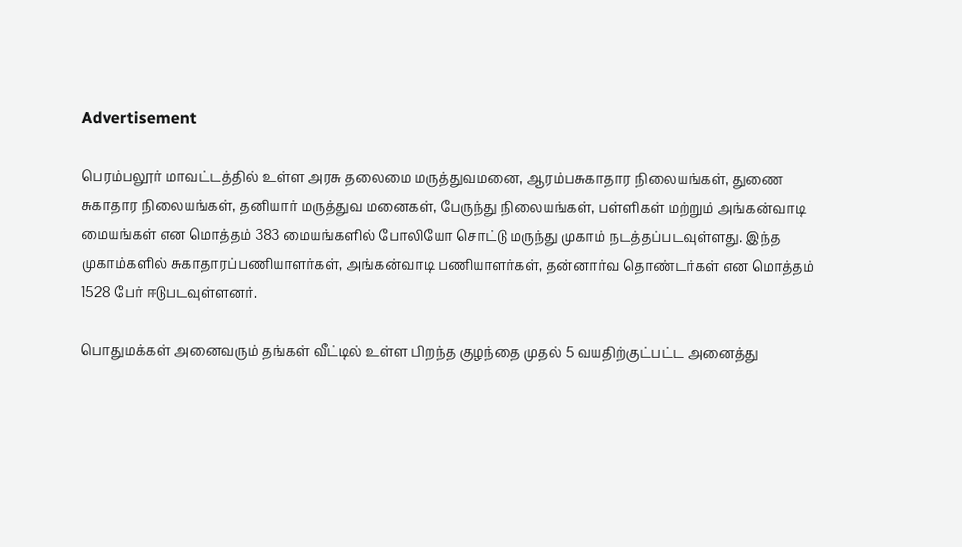Advertisement

பெரம்பலூர் மாவட்டத்தில் உள்ள அரசு தலைமை மருத்துவமனை, ஆரம்பசுகாதார நிலையங்கள், துணை சுகாதார நிலையங்கள், தனியார் மருத்துவ மனைகள், பேருந்து நிலையங்கள், பள்ளிகள் மற்றும் அங்கன்வாடி மையங்கள் என மொத்தம் 383 மையங்களில் போலியோ சொட்டு மருந்து முகாம் நடத்தப்படவுள்ளது. இந்த முகாம்களில் சுகாதாரப்பணியாளர்கள், அங்கன்வாடி பணியாளர்கள், தன்னார்வ தொண்டர்கள் என மொத்தம் 1528 பேர் ஈடுபடவுள்ளனர்.

பொதுமக்கள் அனைவரும் தங்கள் வீட்டில் உள்ள பிறந்த குழந்தை முதல் 5 வயதிற்குட்பட்ட அனைத்து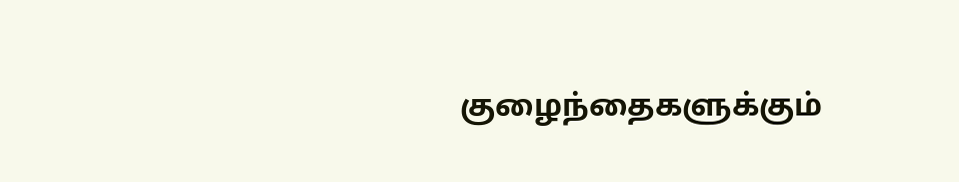குழைந்தைகளுக்கும்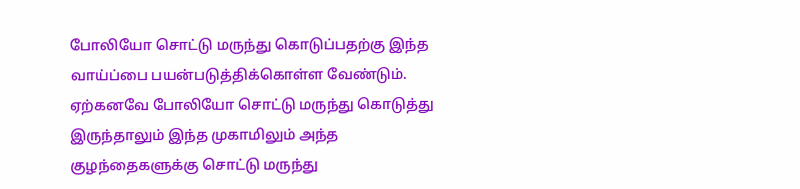போலியோ சொட்டு மருந்து கொடுப்பதற்கு இந்த வாய்ப்பை பயன்படுத்திக்கொள்ள வேண்டும். ஏற்கனவே போலியோ சொட்டு மருந்து கொடுத்து இருந்தாலும் இந்த முகாமிலும் அந்த குழந்தைகளுக்கு சொட்டு மருந்து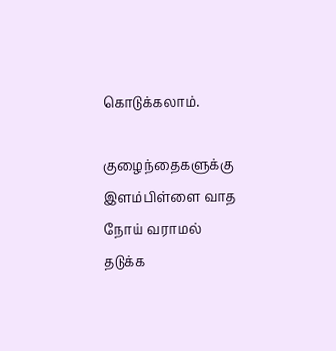கொடுக்கலாம்.

குழைந்தைகளுக்கு இளம்பிள்ளை வாத நோய் வராமல் தடுக்க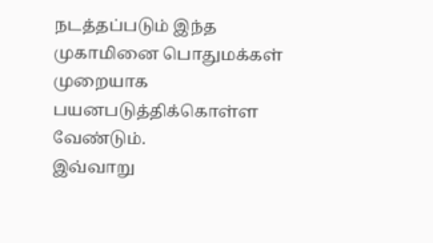நடத்தப்படும் இந்த முகாமினை பொதுமக்கள் முறையாக பயனபடுத்திக்கொள்ள வேண்டும்.
இவ்வாறு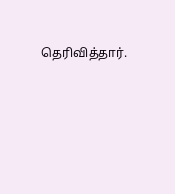தெரிவித்தார்.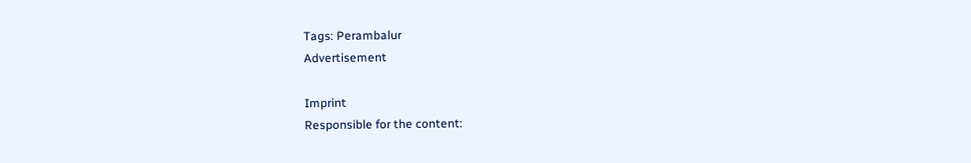Tags: Perambalur
Advertisement

Imprint
Responsible for the content: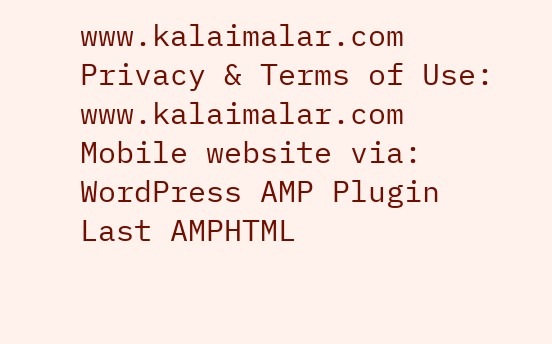www.kalaimalar.com
Privacy & Terms of Use:
www.kalaimalar.com
Mobile website via:
WordPress AMP Plugin
Last AMPHTML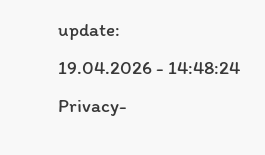update:
19.04.2026 - 14:48:24
Privacy-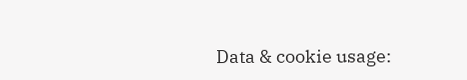Data & cookie usage: